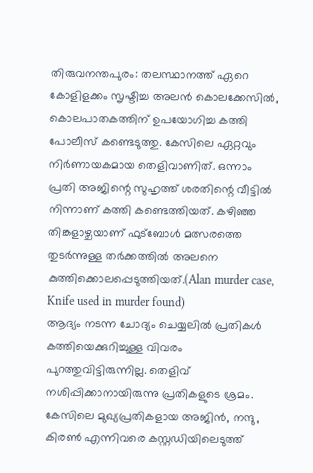തിരുവനന്തപുരം: തലസ്ഥാനത്ത് ഏറെ കോളിളക്കം സൃഷ്ടിച്ച അലൻ കൊലക്കേസിൽ, കൊലപാതകത്തിന് ഉപയോഗിച്ച കത്തി പോലീസ് കണ്ടെടുത്തു. കേസിലെ ഏറ്റവും നിർണായകമായ തെളിവാണിത്. ഒന്നാം പ്രതി അജിന്റെ സുഹൃത്ത് ശരതിന്റെ വീട്ടിൽ നിന്നാണ് കത്തി കണ്ടെത്തിയത്. കഴിഞ്ഞ തിങ്കളാഴ്ചയാണ് ഫുട്ബോൾ മത്സരത്തെ തുടർന്നുള്ള തർക്കത്തിൽ അലനെ കുത്തിക്കൊലപ്പെടുത്തിയത്.(Alan murder case, Knife used in murder found)
ആദ്യം നടന്ന ചോദ്യം ചെയ്യലിൽ പ്രതികൾ കത്തിയെക്കുറിച്ചുള്ള വിവരം പുറത്തുവിട്ടിരുന്നില്ല. തെളിവ് നശിപ്പിക്കാനായിരുന്നു പ്രതികളുടെ ശ്രമം. കേസിലെ മുഖ്യപ്രതികളായ അജിൻ, നന്ദു, കിരൺ എന്നിവരെ കസ്റ്റഡിയിലെടുത്ത്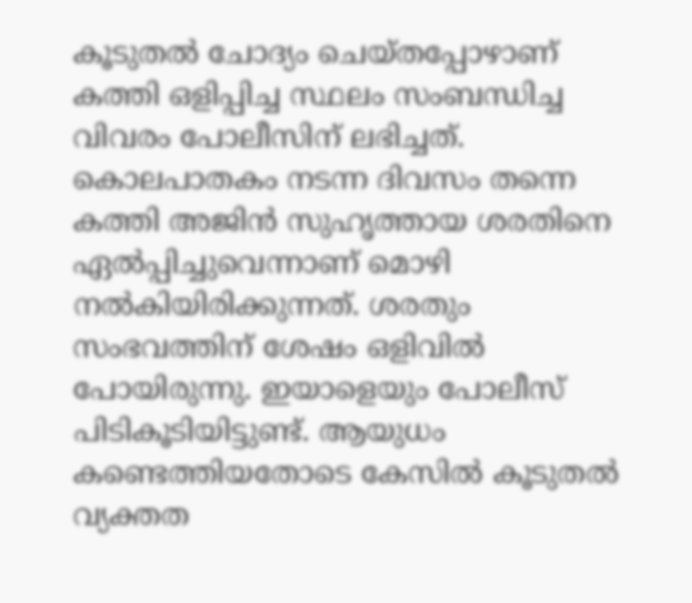കൂടുതൽ ചോദ്യം ചെയ്തപ്പോഴാണ് കത്തി ഒളിപ്പിച്ച സ്ഥലം സംബന്ധിച്ച വിവരം പോലീസിന് ലഭിച്ചത്.
കൊലപാതകം നടന്ന ദിവസം തന്നെ കത്തി അജിൻ സുഹൃത്തായ ശരതിനെ ഏൽപ്പിച്ചുവെന്നാണ് മൊഴി നൽകിയിരിക്കുന്നത്. ശരതും സംഭവത്തിന് ശേഷം ഒളിവിൽ പോയിരുന്നു. ഇയാളെയും പോലീസ് പിടികൂടിയിട്ടുണ്ട്. ആയുധം കണ്ടെത്തിയതോടെ കേസിൽ കൂടുതൽ വ്യക്തത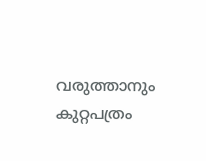വരുത്താനും കുറ്റപത്രം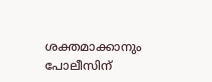ശക്തമാക്കാനും പോലീസിന്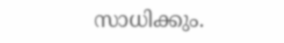സാധിക്കും.